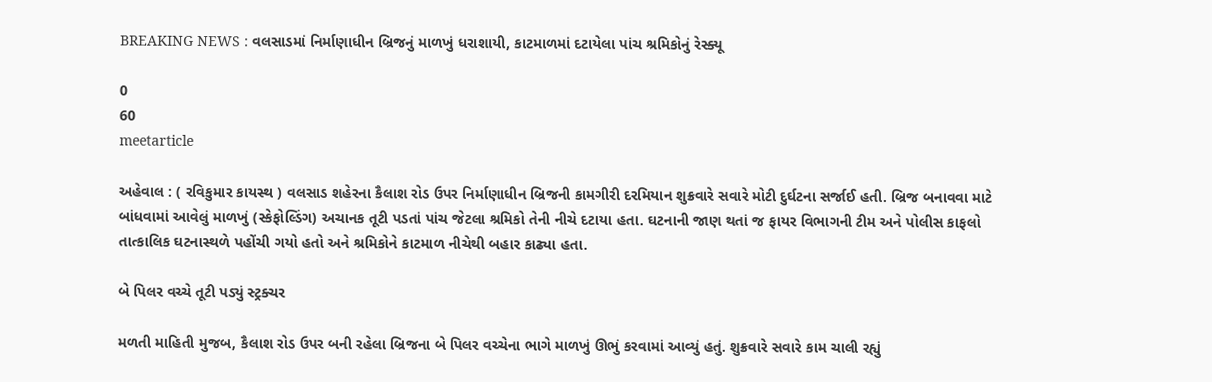BREAKING NEWS : વલસાડમાં નિર્માણાધીન બ્રિજનું માળખું ધરાશાયી, કાટમાળમાં દટાયેલા પાંચ શ્રમિકોનું રેસ્ક્યૂ

0
60
meetarticle

અહેવાલ : ( રવિકુમાર કાયસ્થ ) વલસાડ શહેરના કૈલાશ રોડ ઉપર નિર્માણાધીન બ્રિજની કામગીરી દરમિયાન શુક્રવારે સવારે મોટી દુર્ઘટના સર્જાઈ હતી. બ્રિજ બનાવવા માટે બાંધવામાં આવેલું માળખું (સ્કેફોલ્ડિંગ) અચાનક તૂટી પડતાં પાંચ જેટલા શ્રમિકો તેની નીચે દટાયા હતા. ઘટનાની જાણ થતાં જ ફાયર વિભાગની ટીમ અને પોલીસ કાફલો તાત્કાલિક ઘટનાસ્થળે પહોંચી ગયો હતો અને શ્રમિકોને કાટમાળ નીચેથી બહાર કાઢ્યા હતા.

બે પિલર વચ્ચે તૂટી પડ્યું સ્ટ્રક્ચર

મળતી માહિતી મુજબ, કૈલાશ રોડ ઉપર બની રહેલા બ્રિજના બે પિલર વચ્ચેના ભાગે માળખું ઊભું કરવામાં આવ્યું હતું. શુક્રવારે સવારે કામ ચાલી રહ્યું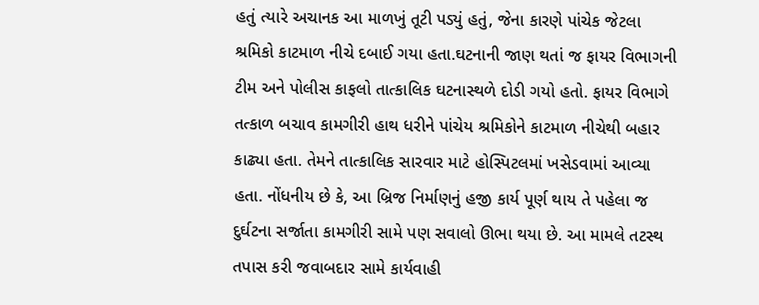હતું ત્યારે અચાનક આ માળખું તૂટી પડ્યું હતું, જેના કારણે પાંચેક જેટલા શ્રમિકો કાટમાળ નીચે દબાઈ ગયા હતા.ઘટનાની જાણ થતાં જ ફાયર વિભાગની ટીમ અને પોલીસ કાફલો તાત્કાલિક ઘટનાસ્થળે દોડી ગયો હતો. ફાયર વિભાગે તત્કાળ બચાવ કામગીરી હાથ ધરીને પાંચેય શ્રમિકોને કાટમાળ નીચેથી બહાર કાઢ્યા હતા. તેમને તાત્કાલિક સારવાર માટે હોસ્પિટલમાં ખસેડવામાં આવ્યા હતા. નોંધનીય છે કે, આ બ્રિજ નિર્માણનું હજી કાર્ય પૂર્ણ થાય તે પહેલા જ દુર્ઘટના સર્જાતા કામગીરી સામે પણ સવાલો ઊભા થયા છે. આ મામલે તટસ્થ તપાસ કરી જવાબદાર સામે કાર્યવાહી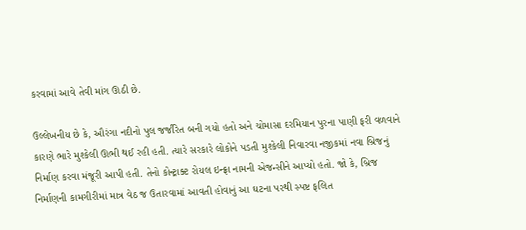કરવામાં આવે તેવી માંગ ઊઠી છે.

ઉલ્લેખનીય છે કે, ઔરંગા નદીનો પુલ જર્જરિત બની ગયો હતો અને ચોમાસા દરમિયાન પુરના પાણી ફરી વળવાને કારણે ભારે મુશ્કેલી ઊભી થઈ રહી હતી. ત્યારે સરકારે લોકોને પડતી મુશ્કેલી નિવારવા નજીકમાં નવા બ્રિજનું નિર્માણ કરવા મંજૂરી આપી હતી. તેનો કોન્ટ્રાક્ટ રોયલ ઇન્ફ્રા નામની એજન્સીને આપ્યો હતો. જો કે, બ્રિજ નિર્માણની કામગીરીમાં માત્ર વેઠ જ ઉતારવામાં આવતી હોવાનું આ ઘટના પરથી સ્પષ્ટ ફલિત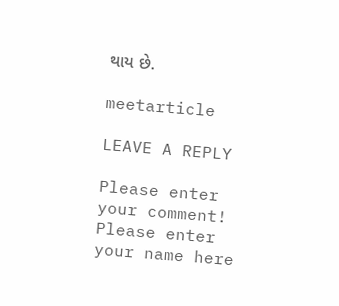થાય છે.

meetarticle

LEAVE A REPLY

Please enter your comment!
Please enter your name here